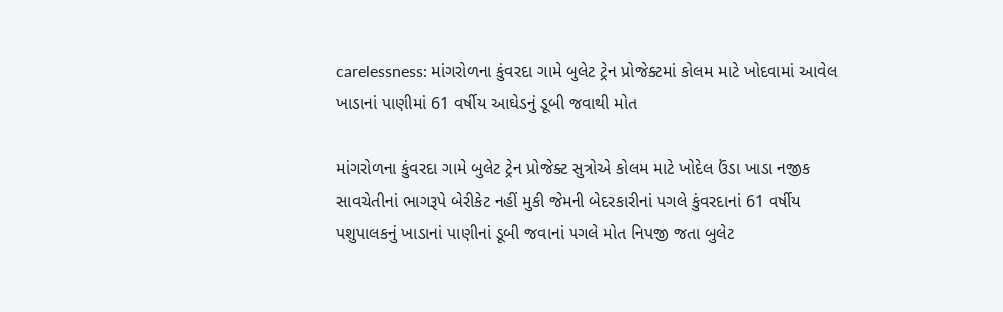carelessness: માંગરોળના કુંવરદા ગામે બુલેટ ટ્રેન પ્રોજેક્ટમાં કોલમ માટે ખોદવામાં આવેલ ખાડાનાં પાણીમાં 61 વર્ષીય આઘેડનું ડૂબી જવાથી મોત

માંગરોળના કુંવરદા ગામે બુલેટ ટ્રેન પ્રોજેક્ટ સુત્રોએ કોલમ માટે ખોદેલ ઉંડા ખાડા નજીક સાવચેતીનાં ભાગરૂપે બેરીકેટ નહીં મુકી જેમની બેદરકારીનાં પગલે કુંવરદાનાં 61 વર્ષીય પશુપાલકનું ખાડાનાં પાણીનાં ડૂબી જવાનાં પગલે મોત નિપજી જતા બુલેટ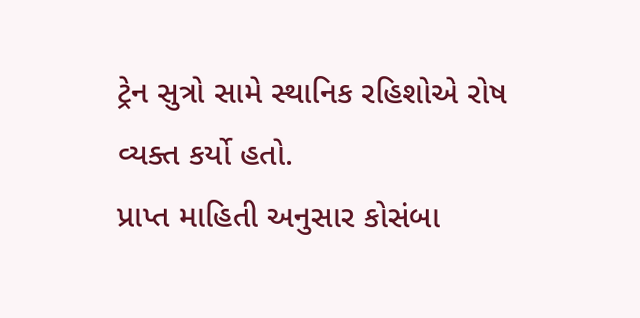ટ્રેન સુત્રો સામે સ્થાનિક રહિશોએ રોષ વ્યક્ત કર્યો હતો.
પ્રાપ્ત માહિતી અનુસાર કોસંબા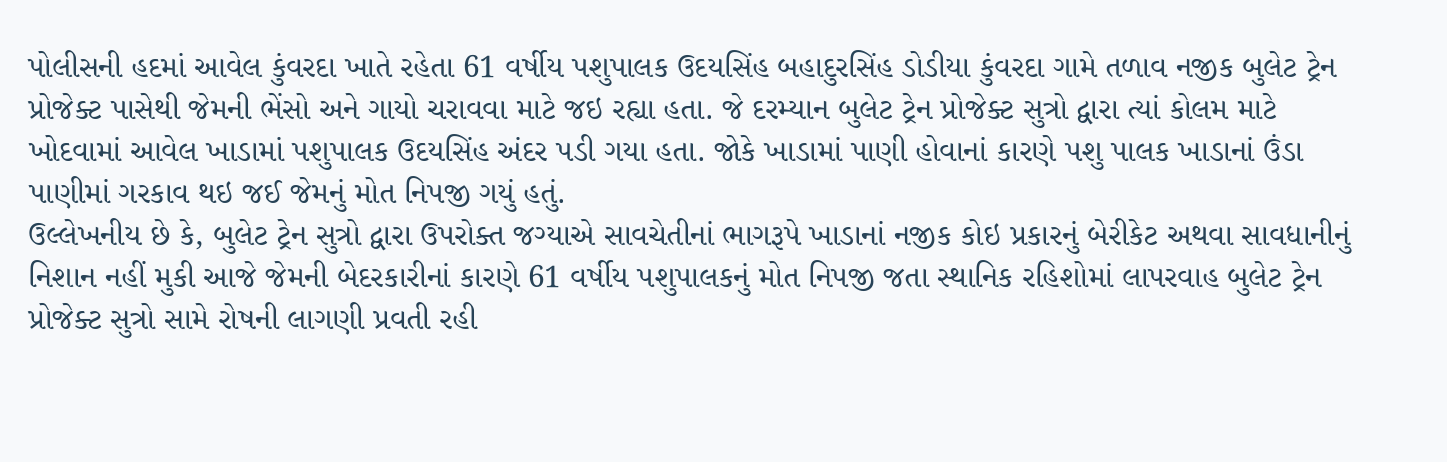પોલીસની હદમાં આવેલ કુંવરદા ખાતે રહેતા 61 વર્ષીય પશુપાલક ઉદયસિંહ બહાદુરસિંહ ડોડીયા કુંવરદા ગામે તળાવ નજીક બુલેટ ટ્રેન પ્રોજેક્ટ પાસેથી જેમની ભેંસો અને ગાયો ચરાવવા માટે જઇ રહ્યા હતા. જે દરમ્યાન બુલેટ ટ્રેન પ્રોજેક્ટ સુત્રો દ્વારા ત્યાં કોલમ માટે ખોદવામાં આવેલ ખાડામાં પશુપાલક ઉદયસિંહ અંદર પડી ગયા હતા. જોકે ખાડામાં પાણી હોવાનાં કારણે પશુ પાલક ખાડાનાં ઉંડા પાણીમાં ગરકાવ થઇ જઈ જેમનું મોત નિપજી ગયું હતું.
ઉલ્લેખનીય છે કે, બુલેટ ટ્રેન સુત્રો દ્વારા ઉપરોક્ત જગ્યાએ સાવચેતીનાં ભાગરૂપે ખાડાનાં નજીક કોઇ પ્રકારનું બેરીકેટ અથવા સાવધાનીનું નિશાન નહીં મુકી આજે જેમની બેદરકારીનાં કારણે 61 વર્ષીય પશુપાલકનું મોત નિપજી જતા સ્થાનિક રહિશોમાં લાપરવાહ બુલેટ ટ્રેન પ્રોજેક્ટ સુત્રો સામે રોષની લાગણી પ્રવતી રહી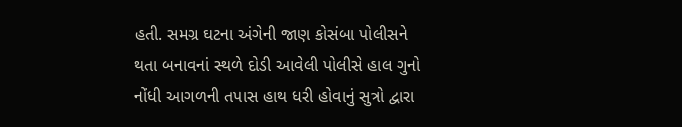હતી. સમગ્ર ઘટના અંગેની જાણ કોસંબા પોલીસને થતા બનાવનાં સ્થળે દોડી આવેલી પોલીસે હાલ ગુનો નોંધી આગળની તપાસ હાથ ધરી હોવાનું સુત્રો દ્વારા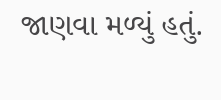જાણવા મળ્યું હતું.